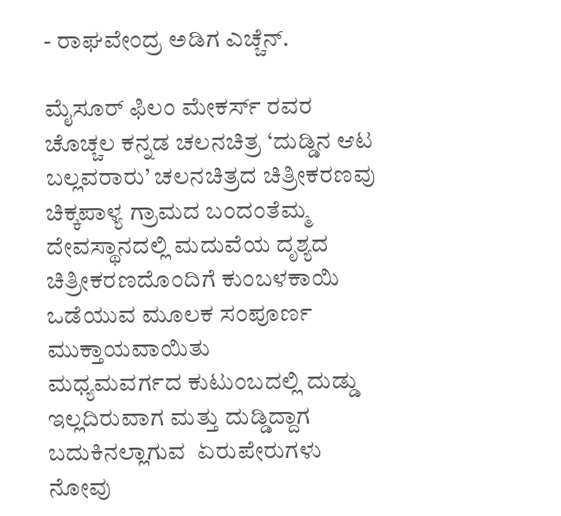- ರಾಘವೇಂದ್ರ ಅಡಿಗ ಎಚ್ಚೆನ್.

ಮೈಸೂರ್ ಫಿಲಂ ಮೇಕರ್ಸ್ ರವರ ಚೊಚ್ಚಲ ಕನ್ನಡ ಚಲನಚಿತ್ರ ‘ದುಡ್ಡಿನ ಆಟ ಬಲ್ಲವರಾರು’ ಚಲನಚಿತ್ರದ ಚಿತ್ರೀಕರಣವು ಚಿಕ್ಕಪಾಳ್ಯ ಗ್ರಾಮದ ಬಂದಂತೆಮ್ಮ ದೇವಸ್ಥಾನದಲ್ಲಿ ಮದುವೆಯ ದೃಶ್ಯದ ಚಿತ್ರೀಕರಣದೊಂದಿಗೆ ಕುಂಬಳಕಾಯಿ ಒಡೆಯುವ ಮೂಲಕ ಸಂಪೂರ್ಣ ಮುಕ್ತಾಯವಾಯಿತು
ಮಧ್ಯಮವರ್ಗದ ಕುಟುಂಬದಲ್ಲಿ ದುಡ್ಡು ಇಲ್ಲದಿರುವಾಗ ಮತ್ತು ದುಡ್ಡಿದ್ದಾಗ ಬದುಕಿನಲ್ಲಾಗುವ  ಏರುಪೇರುಗಳು ನೋವು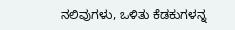ನಲಿವುಗಳು, ಒಳಿತು ಕೆಡಕುಗಳನ್ನ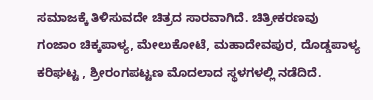ಸಮಾಜಕ್ಕೆ ತಿಳಿಸುವದೇ ಚಿತ್ರದ ಸಾರವಾಗಿದೆ. ಚಿತ್ರೀಕರಣವು ಗಂಜಾಂ ಚಿಕ್ಕಪಾಳ್ಯ, ಮೇಲುಕೋಟೆ, ಮಹಾದೇವಪುರ, ದೊಡ್ಡಪಾಳ್ಯ ಕರಿಘಟ್ಟ , ಶ್ರೀರಂಗಪಟ್ಟಣ ಮೊದಲಾದ ಸ್ಥಳಗಳಲ್ಲಿ ನಡೆದಿದೆ.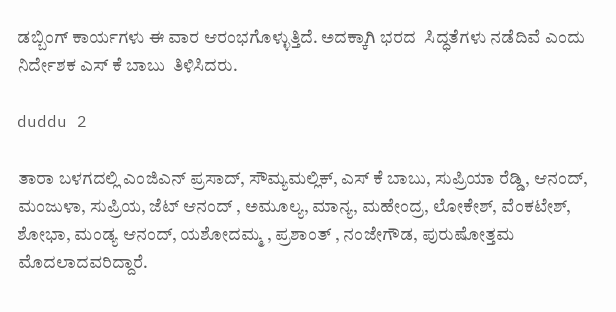ಡಬ್ಬಿಂಗ್ ಕಾರ್ಯಗಳು ಈ ವಾರ ಆರಂಭಗೊಳ್ಳುತ್ತಿದೆ. ಅದಕ್ಕಾಗಿ ಭರದ  ಸಿದ್ಧತೆಗಳು ನಡೆದಿವೆ ಎಂದು ನಿರ್ದೇಶಕ ಎಸ್ ಕೆ ಬಾಬು  ತಿಳಿಸಿದರು.

duddu 2

ತಾರಾ ಬಳಗದಲ್ಲಿ ಎಂಜಿಎನ್ ಪ್ರಸಾದ್, ಸೌಮ್ಯಮಲ್ಲಿಕ್, ಎಸ್ ಕೆ ಬಾಬು, ಸುಪ್ರಿಯಾ ರೆಡ್ಡಿ, ಆನಂದ್, ಮಂಜುಳಾ, ಸುಪ್ರಿಯ, ಜೆಟ್ ಆನಂದ್ , ಅಮೂಲ್ಯ, ಮಾನ್ಯ, ಮಹೇಂದ್ರ, ಲೋಕೇಶ್, ವೆಂಕಟೇಶ್, ಶೋಭಾ, ಮಂಡ್ಯ ಆನಂದ್, ಯಶೋದಮ್ಮ , ಪ್ರಶಾಂತ್ , ನಂಜೇಗೌಡ, ಪುರುಷೋತ್ತಮ   ಮೊದಲಾದವರಿದ್ದಾರೆ.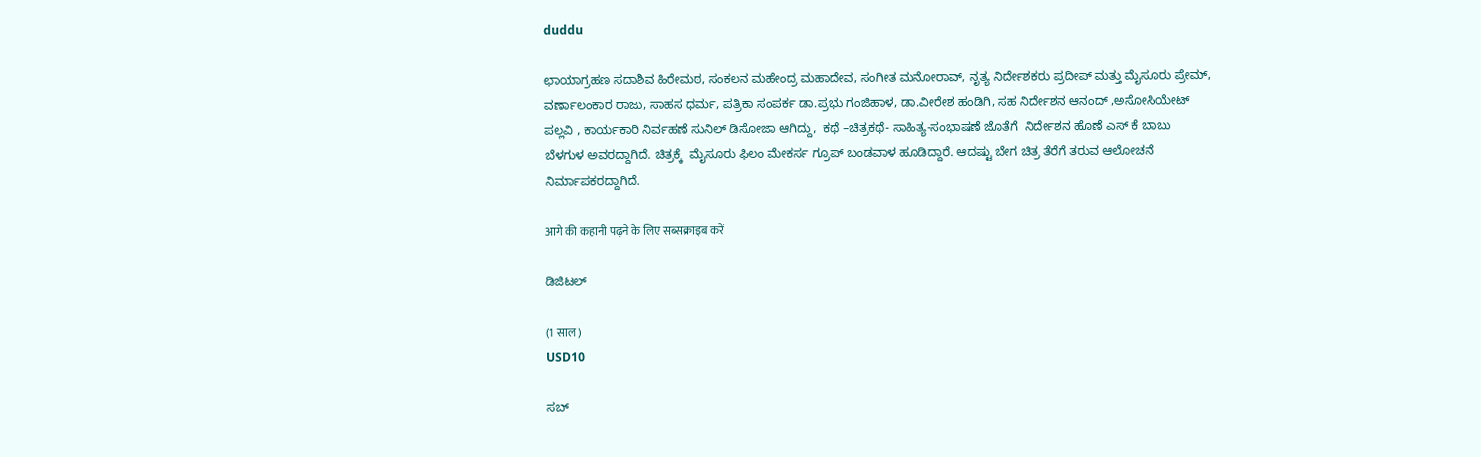duddu

ಛಾಯಾಗ್ರಹಣ ಸದಾಶಿವ ಹಿರೇಮಠ, ಸಂಕಲನ ಮಹೇಂದ್ರ ಮಹಾದೇವ, ಸಂಗೀತ ಮನೋರಾವ್, ನೃತ್ಯ ನಿರ್ದೇಶಕರು ಪ್ರದೀಪ್ ಮತ್ತು ಮೈಸೂರು ಪ್ರೇಮ್, ವರ್ಣಾಲಂಕಾರ ರಾಜು, ಸಾಹಸ ಧರ್ಮ, ಪತ್ರಿಕಾ ಸಂಪರ್ಕ ಡಾ.ಪ್ರಭು ಗಂಜಿಹಾಳ, ಡಾ.ವೀರೇಶ ಹಂಡಿಗಿ, ಸಹ ನಿರ್ದೇಶನ ಆನಂದ್ ,ಅಸೋಸಿಯೇಟ್ ಪಲ್ಲವಿ , ಕಾರ್ಯಕಾರಿ ನಿರ್ವಹಣೆ ಸುನಿಲ್ ಡಿಸೋಜಾ ಆಗಿದ್ದು,  ಕಥೆ –ಚಿತ್ರಕಥೆ- ಸಾಹಿತ್ಯ-ಸಂಭಾಷಣೆ ಜೊತೆಗೆ  ನಿರ್ದೇಶನ ಹೊಣೆ ಎಸ್ ಕೆ ಬಾಬು ಬೆಳಗುಳ ಅವರದ್ದಾಗಿದೆ. ಚಿತ್ರಕ್ಕೆ  ಮೈಸೂರು ಫಿಲಂ ಮೇಕರ್ಸ ಗ್ರೂಪ್ ಬಂಡವಾಳ ಹೂಡಿದ್ದಾರೆ. ಆದಷ್ಟು ಬೇಗ ಚಿತ್ರ ತೆರೆಗೆ ತರುವ ಆಲೋಚನೆ ನಿರ್ಮಾಪಕರದ್ದಾಗಿದೆ.

आगे की कहानी पढ़ने के लिए सब्सक्राइब करें

ಡಿಜಿಟಲ್

(1 साल)
USD10

ಸಬ್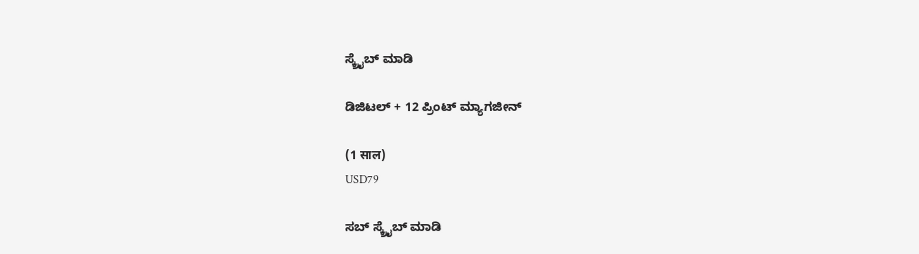ಸ್ಕ್ರೈಬ್ ಮಾಡಿ

ಡಿಜಿಟಲ್ + 12 ಪ್ರಿಂಟ್ ಮ್ಯಾಗಜೀನ್

(1 साल)
USD79

ಸಬ್ ಸ್ಕ್ರೈಬ್ ಮಾಡಿ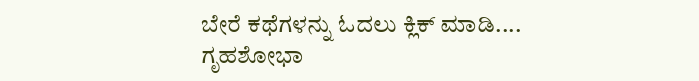ಬೇರೆ ಕಥೆಗಳನ್ನು ಓದಲು ಕ್ಲಿಕ್ ಮಾಡಿ....
ಗೃಹಶೋಭಾ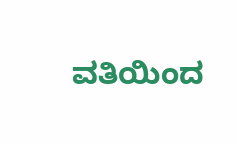ವತಿಯಿಂದ